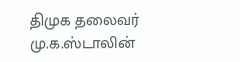திமுக தலைவர் மு.க.ஸ்டாலின்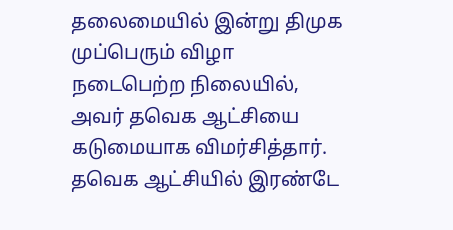தலைமையில் இன்று திமுக முப்பெரும் விழா நடைபெற்ற நிலையில், அவர் தவெக ஆட்சியை கடுமையாக விமர்சித்தார்.
தவெக ஆட்சியில் இரண்டே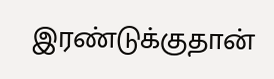இரண்டுக்குதான்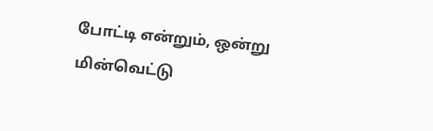போட்டி என்றும், ஒன்று மின்வெட்டு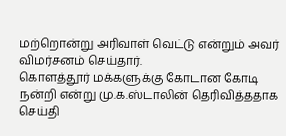மற்றொன்று அரிவாள் வெட்டு என்றும் அவர் விமர்சனம் செய்தார்.
கொளத்தூர் மக்களுக்கு கோடான கோடி நன்றி என்று மு.க.ஸ்டாலின் தெரிவித்ததாக செய்தி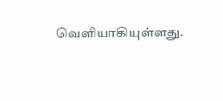வெளியாகியுள்ளது.